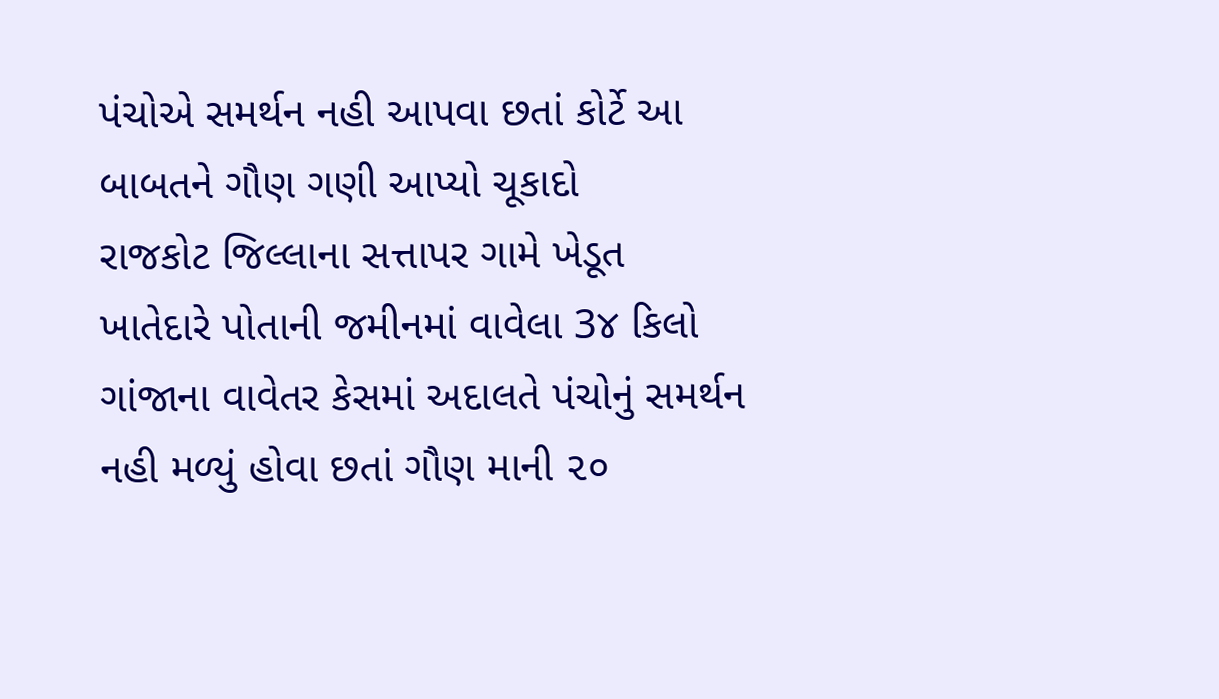પંચોએ સમર્થન નહી આપવા છતાં કોર્ટે આ બાબતને ગૌણ ગણી આપ્યો ચૂકાદો
રાજકોટ જિલ્લાના સત્તાપર ગામે ખેડૂત ખાતેદારે પોતાની જમીનમાં વાવેલા 3૪ કિલો ગાંજાના વાવેતર કેસમાં અદાલતે પંચોનું સમર્થન નહી મળ્યું હોવા છતાં ગૌણ માની ૨૦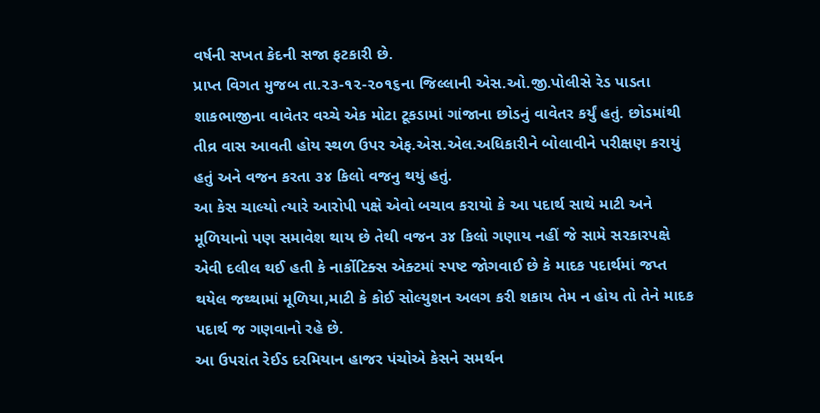વર્ષની સખત કેદની સજા ફટકારી છે.
પ્રાપ્ત વિગત મુજબ તા.૨૩-૧૨-૨૦૧૬ના જિલ્લાની એસ.ઓ.જી.પોલીસે રેડ પાડતા શાકભાજીના વાવેતર વચ્ચે એક મોટા ટૂકડામાં ગાંજાના છોડનું વાવેતર કર્યું હતું. છોડમાંથી તીવ્ર વાસ આવતી હોય સ્થળ ઉપર એફ.એસ.એલ.અધિકારીને બોલાવીને પરીક્ષણ કરાયું હતું અને વજન કરતા ૩૪ કિલો વજનુ થયું હતું.
આ કેસ ચાલ્યો ત્યારે આરોપી પક્ષે એવો બચાવ કરાયો કે આ પદાર્થ સાથે માટી અને મૂળિયાનો પણ સમાવેશ થાય છે તેથી વજન ૩૪ કિલો ગણાય નહીં જે સામે સરકારપક્ષે એવી દલીલ થઈ હતી કે નાર્કોટિક્સ એક્ટમાં સ્પષ્ટ જોગવાઈ છે કે માદક પદાર્થમાં જપ્ત થયેલ જથ્થામાં મૂળિયા,માટી કે કોઈ સોલ્યુશન અલગ કરી શકાય તેમ ન હોય તો તેને માદક પદાર્થ જ ગણવાનો રહે છે.
આ ઉપરાંત રેઈડ દરમિયાન હાજર પંચોએ કેસને સમર્થન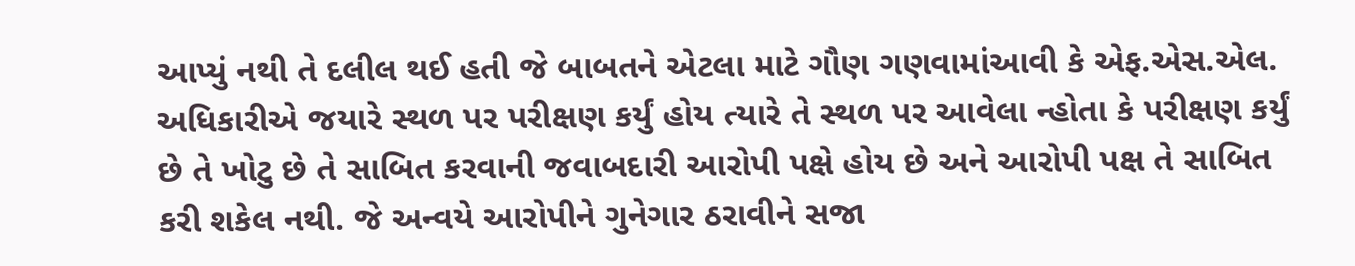આપ્યું નથી તે દલીલ થઈ હતી જે બાબતને એટલા માટે ગૌણ ગણવામાંઆવી કે એફ.એસ.એલ. અધિકારીએ જયારે સ્થળ પર પરીક્ષણ કર્યું હોય ત્યારે તે સ્થળ પર આવેલા ન્હોતા કે પરીક્ષણ કર્યું છે તે ખોટુ છે તે સાબિત કરવાની જવાબદારી આરોપી પક્ષે હોય છે અને આરોપી પક્ષ તે સાબિત કરી શકેલ નથી. જે અન્વયે આરોપીને ગુનેગાર ઠરાવીને સજા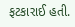ફટકારાઈ હતી.